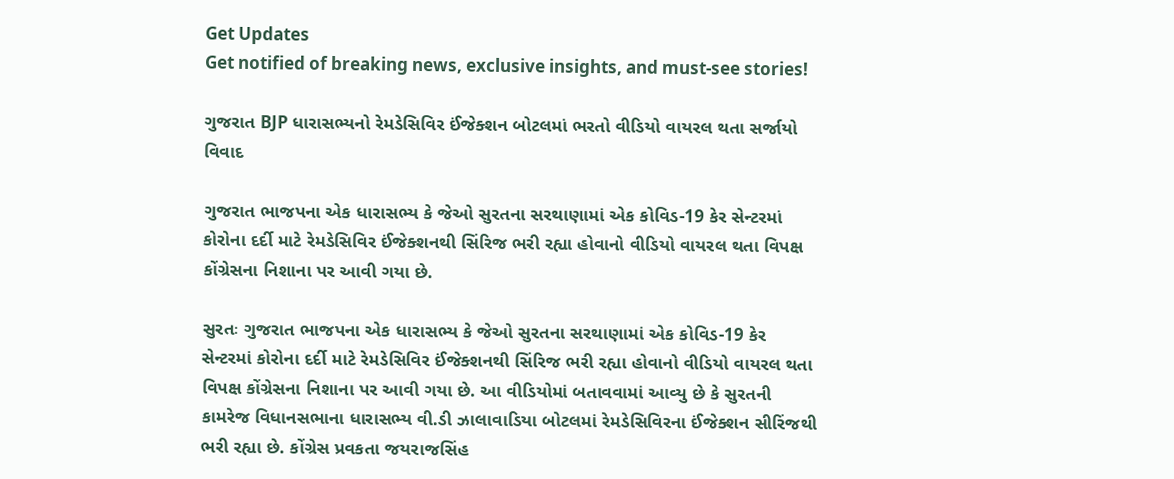Get Updates
Get notified of breaking news, exclusive insights, and must-see stories!

ગુજરાત BJP ધારાસભ્યનો રેમડેસિવિર ઈંજેક્શન બોટલમાં ભરતો વીડિયો વાયરલ થતા સર્જાયો વિવાદ

ગુજરાત ભાજપના એક ધારાસભ્ય કે જેઓ સુરતના સરથાણામાં એક કોવિડ-19 કેર સેન્ટરમાં કોરોના દર્દી માટે રેમડેસિવિર ઈંજેક્શનથી સિંરિજ ભરી રહ્યા હોવાનો વીડિયો વાયરલ થતા વિપક્ષ કોંગ્રેસના નિશાના પર આવી ગયા છે.

સુરતઃ ગુજરાત ભાજપના એક ધારાસભ્ય કે જેઓ સુરતના સરથાણામાં એક કોવિડ-19 કેર સેન્ટરમાં કોરોના દર્દી માટે રેમડેસિવિર ઈંજેક્શનથી સિંરિજ ભરી રહ્યા હોવાનો વીડિયો વાયરલ થતા વિપક્ષ કોંગ્રેસના નિશાના પર આવી ગયા છે. આ વીડિયોમાં બતાવવામાં આવ્યુ છે કે સુરતની કામરેજ વિધાનસભાના ધારાસભ્ય વી.ડી ઝાલાવાડિયા બોટલમાં રેમડેસિવિરના ઈંજેક્શન સીરિંજથી ભરી રહ્યા છે. કોંગ્રેસ પ્રવકતા જયરાજસિંહ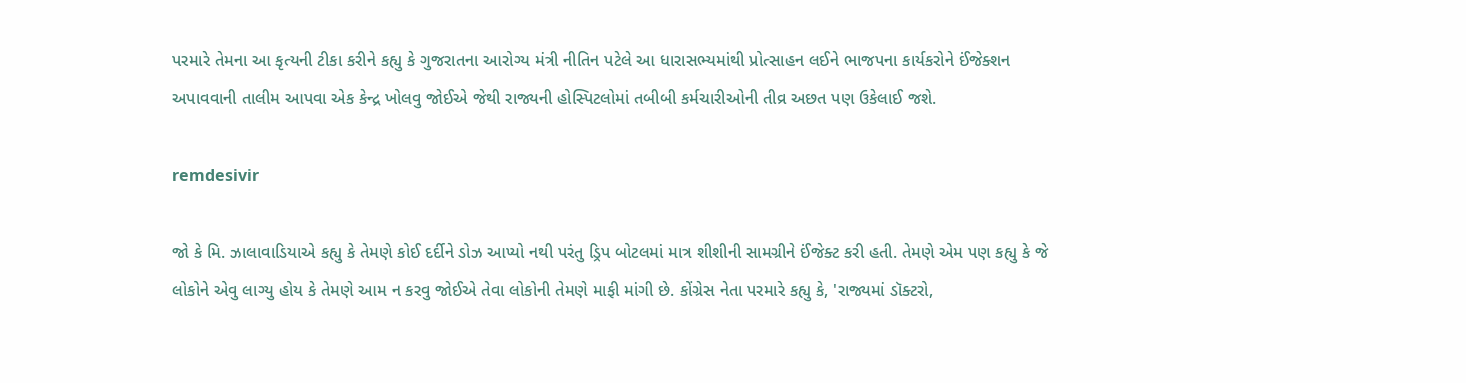પરમારે તેમના આ કૃત્યની ટીકા કરીને કહ્યુ કે ગુજરાતના આરોગ્ય મંત્રી નીતિન પટેલે આ ધારાસભ્યમાંથી પ્રોત્સાહન લઈને ભાજપના કાર્યકરોને ઈંજેક્શન અપાવવાની તાલીમ આપવા એક કેન્દ્ર ખોલવુ જોઈએ જેથી રાજ્યની હોસ્પિટલોમાં તબીબી કર્મચારીઓની તીવ્ર અછત પણ ઉકેલાઈ જશે.

remdesivir

જો કે મિ. ઝાલાવાડિયાએ કહ્યુ કે તેમણે કોઈ દર્દીને ડોઝ આપ્યો નથી પરંતુ ડ્રિપ બોટલમાં માત્ર શીશીની સામગ્રીને ઈંજેક્ટ કરી હતી. તેમણે એમ પણ કહ્યુ કે જે લોકોને એવુ લાગ્યુ હોય કે તેમણે આમ ન કરવુ જોઈએ તેવા લોકોની તેમણે માફી માંગી છે. કોંગ્રેસ નેતા પરમારે કહ્યુ કે, 'રાજ્યમાં ડૉક્ટરો,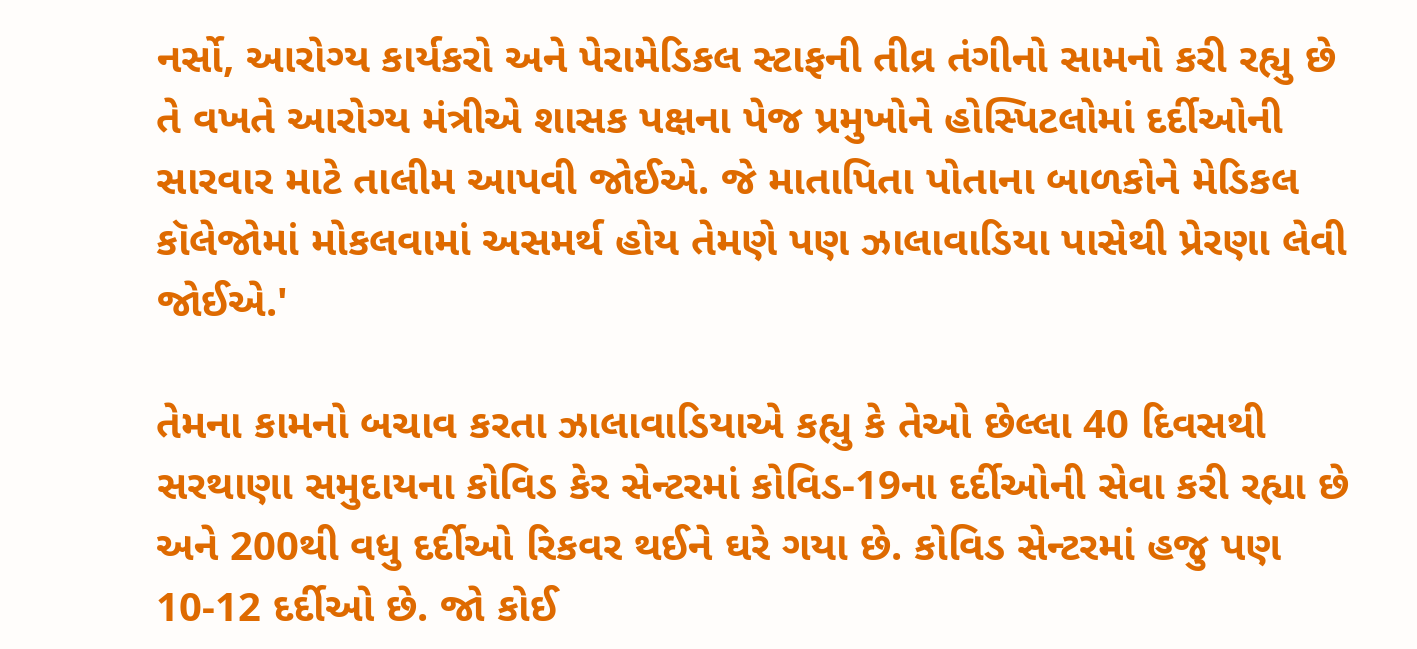નર્સો, આરોગ્ય કાર્યકરો અને પેરામેડિકલ સ્ટાફની તીવ્ર તંગીનો સામનો કરી રહ્યુ છે તે વખતે આરોગ્ય મંત્રીએ શાસક પક્ષના પેજ પ્રમુખોને હોસ્પિટલોમાં દર્દીઓની સારવાર માટે તાલીમ આપવી જોઈએ. જે માતાપિતા પોતાના બાળકોને મેડિકલ કૉલેજોમાં મોકલવામાં અસમર્થ હોય તેમણે પણ ઝાલાવાડિયા પાસેથી પ્રેરણા લેવી જોઈએ.'

તેમના કામનો બચાવ કરતા ઝાલાવાડિયાએ કહ્યુ કે તેઓ છેલ્લા 40 દિવસથી સરથાણા સમુદાયના કોવિડ કેર સેન્ટરમાં કોવિડ-19ના દર્દીઓની સેવા કરી રહ્યા છે અને 200થી વધુ દર્દીઓ રિકવર થઈને ઘરે ગયા છે. કોવિડ સેન્ટરમાં હજુ પણ 10-12 દર્દીઓ છે. જો કોઈ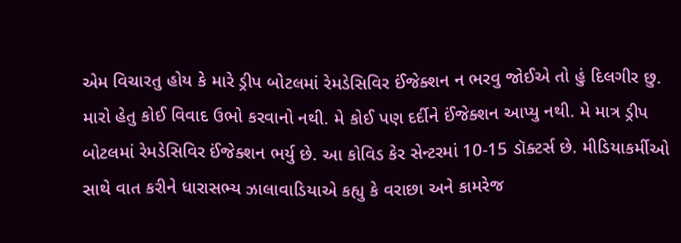એમ વિચારતુ હોય કે મારે ડ્રીપ બોટલમાં રેમડેસિવિર ઈંજેક્શન ન ભરવુ જોઈએ તો હું દિલગીર છુ. મારો હેતુ કોઈ વિવાદ ઉભો કરવાનો નથી. મે કોઈ પણ દર્દીને ઈંજેક્શન આપ્યુ નથી. મે માત્ર ડ્રીપ બોટલમાં રેમડેસિવિર ઈંજેક્શન ભર્યુ છે. આ કોવિડ કેર સેન્ટરમાં 10-15 ડૉક્ટર્સ છે. મીડિયાકર્મીઓ સાથે વાત કરીને ધારાસભ્ય ઝાલાવાડિયાએ કહ્યુ કે વરાછા અને કામરેજ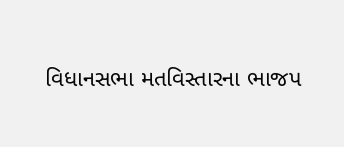વિધાનસભા મતવિસ્તારના ભાજપ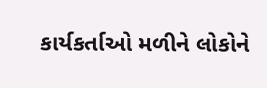કાર્યકર્તાઓ મળીને લોકોને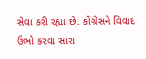સેવા કરી રહ્યા છે. કોંગ્રેસને વિવાદ ઉભો કરવા સારા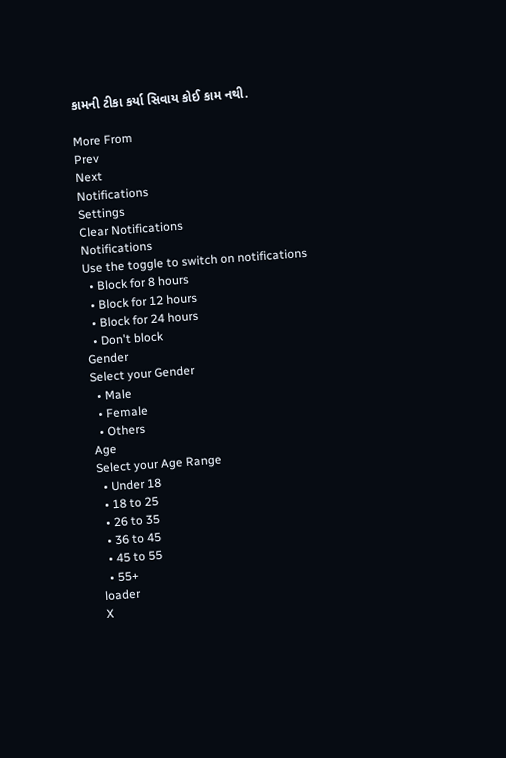કામની ટીકા કર્યા સિવાય કોઈ કામ નથી.

More From
Prev
Next
Notifications
Settings
Clear Notifications
Notifications
Use the toggle to switch on notifications
  • Block for 8 hours
  • Block for 12 hours
  • Block for 24 hours
  • Don't block
Gender
Select your Gender
  • Male
  • Female
  • Others
Age
Select your Age Range
  • Under 18
  • 18 to 25
  • 26 to 35
  • 36 to 45
  • 45 to 55
  • 55+
loader
X